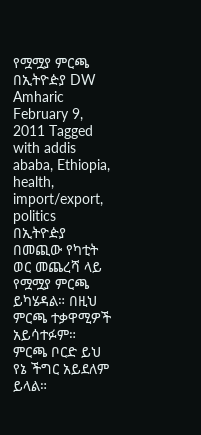የሟሟያ ምርጫ በኢትዮዽያ DW Amharic February 9, 2011 Tagged with addis ababa, Ethiopia, health, import/export, politics በኢትዮዽያ በመጪው የካቲት ወር መጨረሻ ላይ የሟሟያ ምርጫ ይካሄዳል። በዚህ ምርጫ ተቃዋሚዎች አይሳተፉም። ምርጫ ቦርድ ይህ የኔ ችግር አይደለም ይላል።